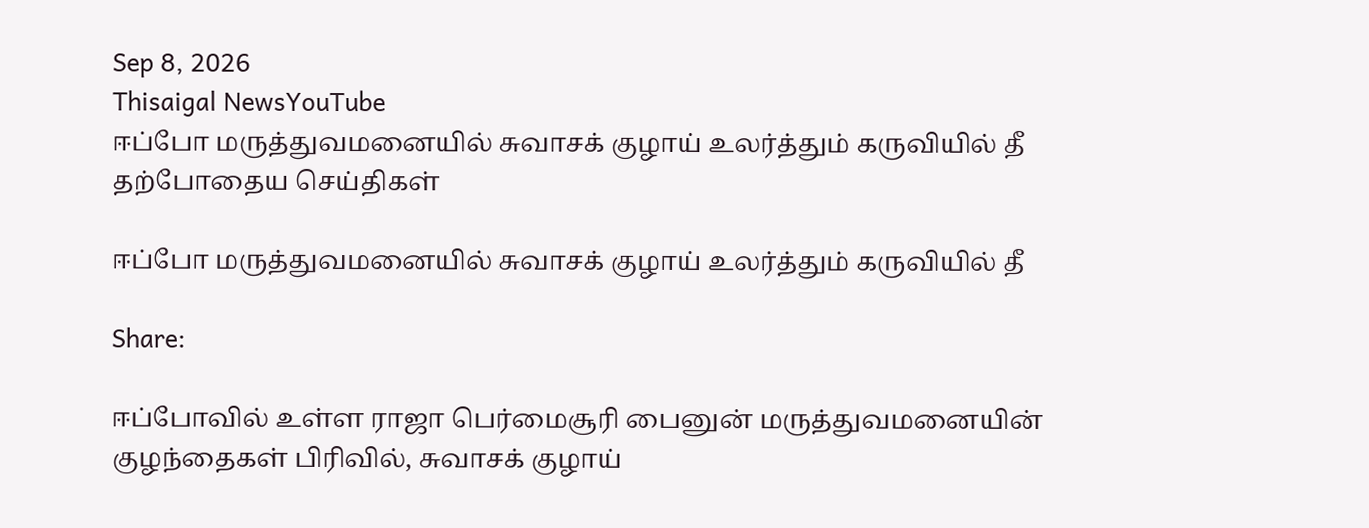Sep 8, 2026
Thisaigal NewsYouTube
ஈப்போ மருத்துவமனையில் சுவாசக் குழாய் உலர்த்தும் கருவியில் தீ
தற்போதைய செய்திகள்

ஈப்போ மருத்துவமனையில் சுவாசக் குழாய் உலர்த்தும் கருவியில் தீ

Share:

ஈப்போவில் உள்ள ராஜா பெர்மைசூரி பைனுன் மருத்துவமனையின் குழந்தைகள் பிரிவில், சுவாசக் குழாய்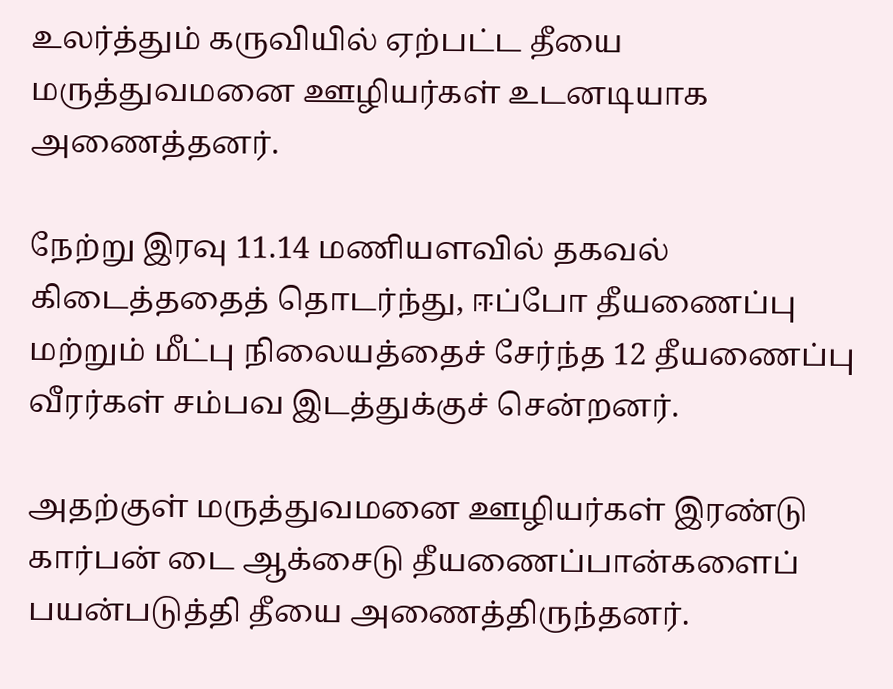உலர்த்தும் கருவியில் ஏற்பட்ட தீயை மருத்துவமனை ஊழியர்கள் உடனடியாக அணைத்தனர்.

நேற்று இரவு 11.14 மணியளவில் தகவல் கிடைத்ததைத் தொடர்ந்து, ஈப்போ தீயணைப்பு மற்றும் மீட்பு நிலையத்தைச் சேர்ந்த 12 தீயணைப்பு வீரர்கள் சம்பவ இடத்துக்குச் சென்றனர்.

அதற்குள் மருத்துவமனை ஊழியர்கள் இரண்டு கார்பன் டை ஆக்சைடு தீயணைப்பான்களைப் பயன்படுத்தி தீயை அணைத்திருந்தனர்.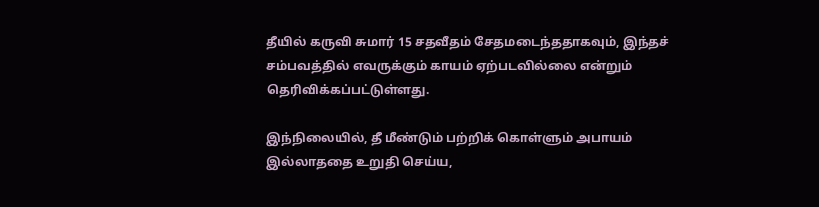தீயில் கருவி சுமார் 15 சதவீதம் சேதமடைந்ததாகவும், இந்தச் சம்பவத்தில் எவருக்கும் காயம் ஏற்படவில்லை என்றும் தெரிவிக்கப்பட்டுள்ளது.

இந்நிலையில், தீ மீண்டும் பற்றிக் கொள்ளும் அபாயம் இல்லாததை உறுதி செய்ய,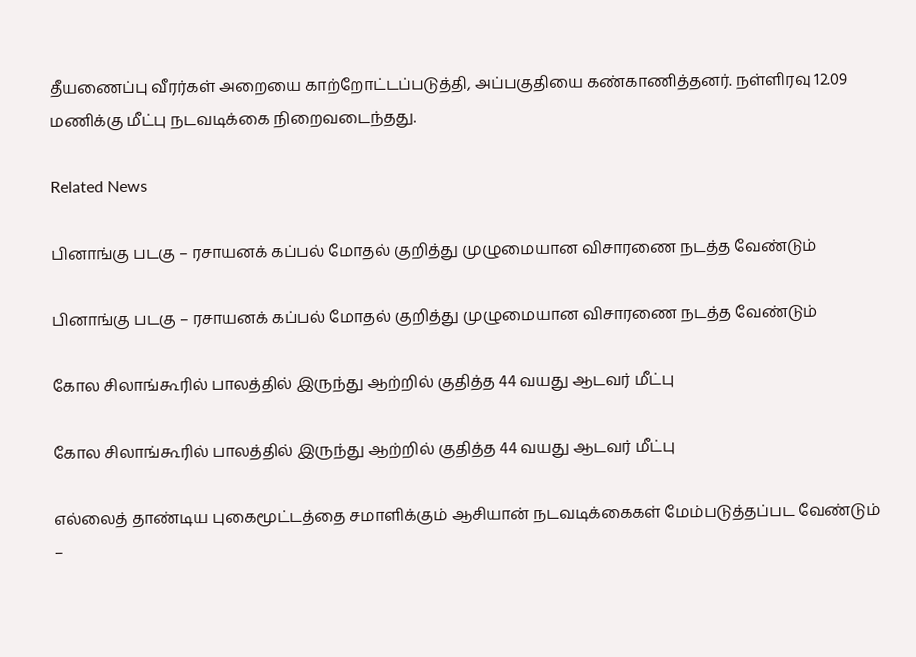தீயணைப்பு வீரர்கள் அறையை காற்றோட்டப்படுத்தி, அப்பகுதியை கண்காணித்தனர். நள்ளிரவு 12.09 மணிக்கு மீட்பு நடவடிக்கை நிறைவடைந்தது.

Related News

பினாங்கு படகு – ரசாயனக் கப்பல் மோதல் குறித்து முழுமையான விசாரணை நடத்த வேண்டும்

பினாங்கு படகு – ரசாயனக் கப்பல் மோதல் குறித்து முழுமையான விசாரணை நடத்த வேண்டும்

கோல சிலாங்கூரில் பாலத்தில் இருந்து ஆற்றில் குதித்த 44 வயது ஆடவர் மீட்பு

கோல சிலாங்கூரில் பாலத்தில் இருந்து ஆற்றில் குதித்த 44 வயது ஆடவர் மீட்பு

எல்லைத் தாண்டிய புகைமூட்டத்தை சமாளிக்கும் ஆசியான் நடவடிக்கைகள் மேம்படுத்தப்பட வேண்டும் –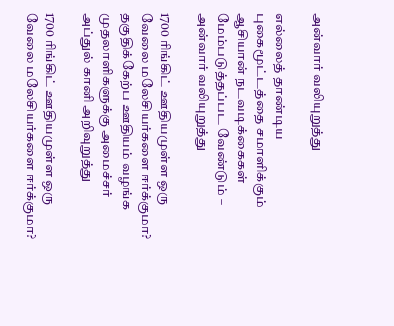அன்வார் வலியுறுத்து

எல்லைத் தாண்டிய புகைமூட்டத்தை சமாளிக்கும் ஆசியான் நடவடிக்கைகள் மேம்படுத்தப்பட வேண்டும் – அன்வார் வலியுறுத்து

1700 ரிங்கிட் ஊதியமுள்ள ஒரு வேலை மலேசியர்களை ஈர்க்குமா? தகுதிக்கேற்ப ஊதியம் வழங்க முதலாளிகளுக்கு அமைச்சர் அப்துல் கானி அறிவுறுத்து

1700 ரிங்கிட் ஊதியமுள்ள ஒரு வேலை மலேசியர்களை ஈர்க்குமா?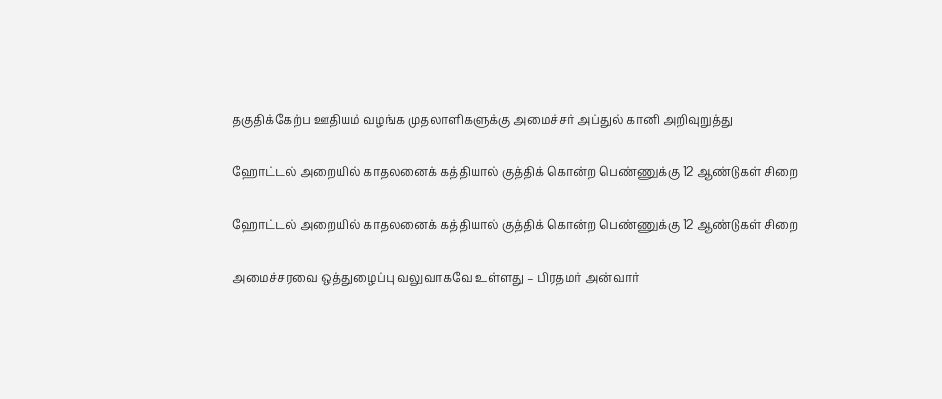தகுதிக்கேற்ப ஊதியம் வழங்க முதலாளிகளுக்கு அமைச்சர் அப்துல் கானி அறிவுறுத்து

ஹோட்டல் அறையில் காதலனைக் கத்தியால் குத்திக் கொன்ற பெண்ணுக்கு 12 ஆண்டுகள் சிறை

ஹோட்டல் அறையில் காதலனைக் கத்தியால் குத்திக் கொன்ற பெண்ணுக்கு 12 ஆண்டுகள் சிறை

அமைச்சரவை ஒத்துழைப்பு வலுவாகவே உள்ளது – பிரதமர் அன்வார்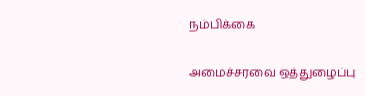நம்பிக்கை

அமைச்சரவை ஒத்துழைப்பு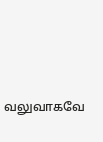வலுவாகவே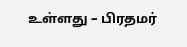உள்ளது – பிரதமர்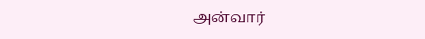அன்வார்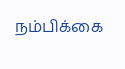நம்பிக்கை